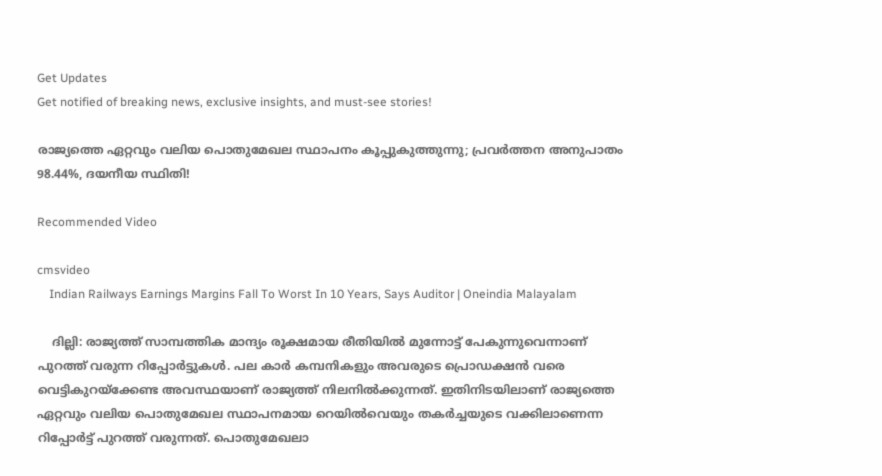Get Updates
Get notified of breaking news, exclusive insights, and must-see stories!

രാജ്യത്തെ ഏറ്റവും വലിയ പൊതുമേഖല സ്ഥാപനം കൂപ്പുകുത്തുന്നു; പ്രവര്‍ത്തന അനുപാതം 98.44%, ദയനീയ സ്ഥിതി!

Recommended Video

cmsvideo
    Indian Railways Earnings Margins Fall To Worst In 10 Years, Says Auditor | Oneindia Malayalam

    ദില്ലി: രാജ്യത്ത് സാമ്പത്തിക മാന്ദ്യം രൂക്ഷമായ രീതിയിൽ മുന്നോട്ട് പേകുന്നുവെന്നാണ് പുറത്ത് വരുന്ന റിപ്പോർട്ടുകൾ. പല കാർ കമ്പനികളും അവരുടെ പ്രൊഡക്ഷൻ വരെ വെട്ടികുറയ്ക്കേണ്ട അവസ്ഥയാണ് രാജ്യത്ത് നിലനിൽക്കുന്നത്. ഇതിനിടയിലാണ് രാജ്യത്തെ ഏറ്റവും വലിയ പൊതുമേഖല സ്ഥാപനമായ റെയിൽവെയും തകർച്ചയുടെ വക്കിലാണെന്ന റിപ്പോർട്ട് പുറത്ത് വരുന്നത്. പൊതുമേഖലാ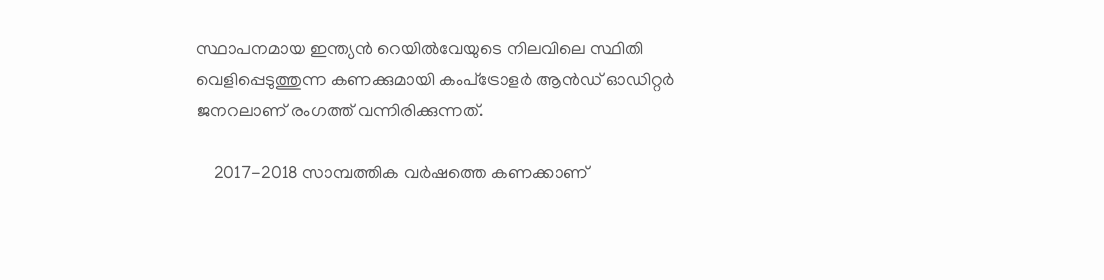സ്ഥാപനമായ ഇന്ത്യന്‍ റെയില്‍വേയുടെ നിലവിലെ സ്ഥിതി വെളിപ്പെടുത്തുന്ന കണക്കുമായി കംപ്‌ട്രോളര്‍ ആന്‍ഡ് ഓഡിറ്റര്‍ ജനറലാണ് രംഗത്ത് വന്നിരിക്കുന്നത്.

    2017-2018 സാമ്പത്തിക വര്‍ഷത്തെ കണക്കാണ്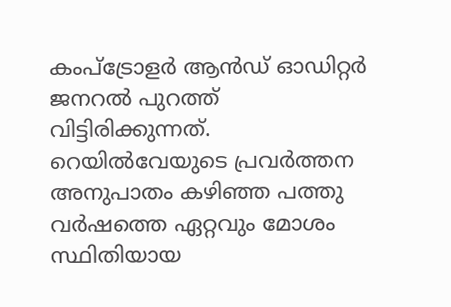കംപ്‌ട്രോളര്‍ ആന്‍ഡ് ഓഡിറ്റര്‍ ജനറൽ പുറത്ത് വിട്ടിരിക്കുന്നത്. റെയില്‍വേയുടെ പ്രവര്‍ത്തന അനുപാതം കഴിഞ്ഞ പത്തു വര്‍ഷത്തെ ഏറ്റവും മോശം സ്ഥിതിയായ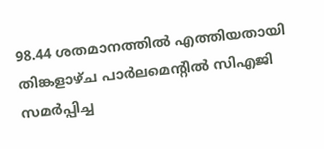98.44 ശതമാനത്തില്‍ എത്തിയതായി തിങ്കളാഴ്ച പാര്‍ലമെന്റിൽ സിഎജി സമർപ്പിച്ച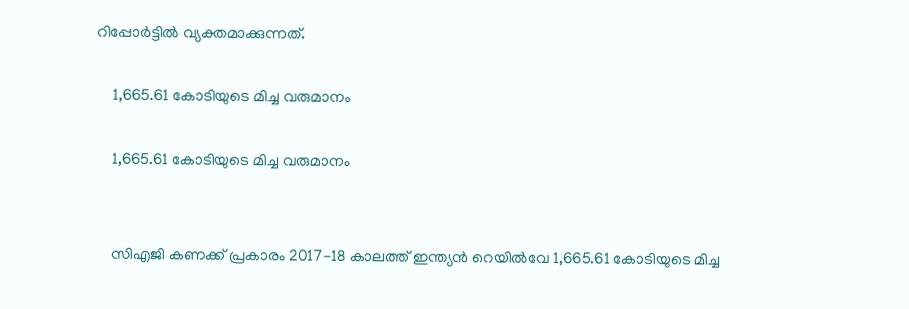റിപ്പോർട്ടിൽ വ്യക്തമാക്കുന്നത്.

    1,665.61 കോടിയുടെ മിച്ച വരുമാനം

    1,665.61 കോടിയുടെ മിച്ച വരുമാനം


    സിഎജി കണക്ക് പ്രകാരം 2017-18 കാലത്ത് ഇന്ത്യന്‍ റെയില്‍വേ 1,665.61 കോടിയുടെ മിച്ച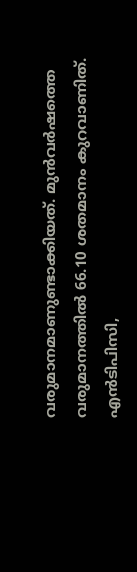വരുമാനമാണുണ്ടാക്കിയത്. മുന്‍വര്‍ഷത്തെ വരുമാനത്തില്‍ 66.10 ശതമാനം കുറവാണിത്. എന്‍ടിപിസി,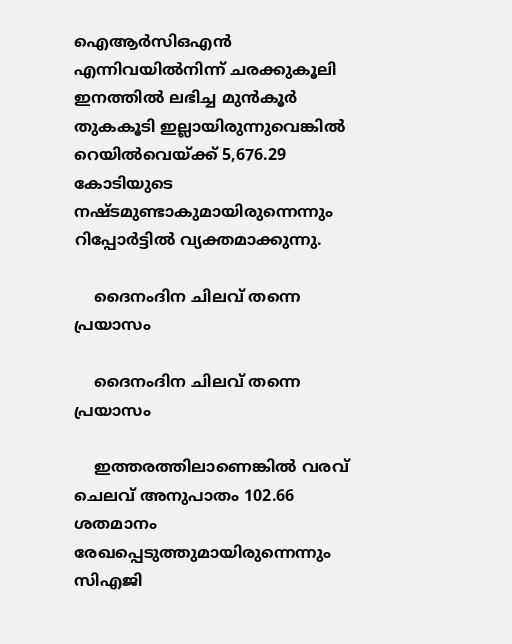ഐആര്‍സിഒഎന്‍ എന്നിവയില്‍നിന്ന് ചരക്കുകൂലി ഇനത്തില്‍ ലഭിച്ച മുന്‍കൂര്‍ തുകകൂടി ഇല്ലായിരുന്നുവെങ്കിൽ റെയിൽവെയ്ക്ക് 5,676.29 കോടിയുടെ നഷ്ടമുണ്ടാകുമായിരുന്നെന്നും റിപ്പോർട്ടിൽ വ്യക്തമാക്കുന്നു.

    ദൈനംദിന ചിലവ് തന്നെ പ്രയാസം

    ദൈനംദിന ചിലവ് തന്നെ പ്രയാസം

    ഇത്തരത്തിലാണെങ്കിൽ വരവ് ചെലവ് അനുപാതം 102.66 ശതമാനം രേഖപ്പെടുത്തുമായിരുന്നെന്നും സിഎജി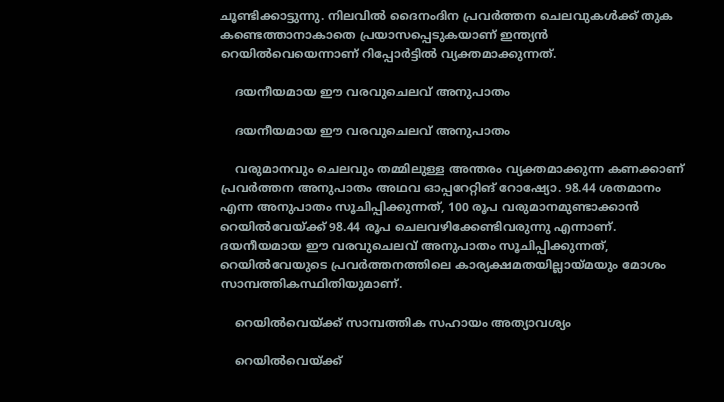ചൂണ്ടിക്കാട്ടുന്നു. നിലവില്‍ ദൈനംദിന പ്രവര്‍ത്തന ചെലവുകള്‍ക്ക് തുക കണ്ടെത്താനാകാതെ പ്രയാസപ്പെടുകയാണ് ഇന്ത്യന്‍ റെയില്‍വെയെന്നാണ് റിപ്പോർട്ടിൽ വ്യക്തമാക്കുന്നത്.

    ദയനീയമായ ഈ വരവുചെലവ് അനുപാതം

    ദയനീയമായ ഈ വരവുചെലവ് അനുപാതം

    വരുമാനവും ചെലവും തമ്മിലുള്ള അന്തരം വ്യക്തമാക്കുന്ന കണക്കാണ് പ്രവര്‍ത്തന അനുപാതം അഥവ ഓപ്പറേറ്റിങ് റോഷ്യോ. 98.44 ശതമാനം എന്ന അനുപാതം സൂചിപ്പിക്കുന്നത്, 100 രൂപ വരുമാനമുണ്ടാക്കാന്‍ റെയില്‍വേയ്ക്ക് 98.44 രൂപ ചെലവഴിക്കേണ്ടിവരുന്നു എന്നാണ്. ദയനീയമായ ഈ വരവുചെലവ് അനുപാതം സൂചിപ്പിക്കുന്നത്, റെയില്‍വേയുടെ പ്രവര്‍ത്തനത്തിലെ കാര്യക്ഷമതയില്ലായ്മയും മോശം സാമ്പത്തികസ്ഥിതിയുമാണ്.

    റെയിൽവെയ്ക്ക് സാമ്പത്തിക സഹായം അത്യാവശ്യം

    റെയിൽവെയ്ക്ക്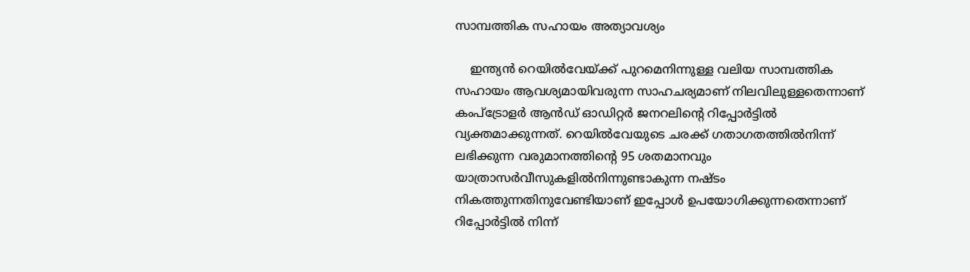സാമ്പത്തിക സഹായം അത്യാവശ്യം

    ഇന്ത്യന്‍ റെയില്‍വേയ്ക്ക് പുറമെനിന്നുള്ള വലിയ സാമ്പത്തിക സഹായം ആവശ്യമായിവരുന്ന സാഹചര്യമാണ് നിലവിലുള്ളതെന്നാണ് കംപ്‌ട്രോളര്‍ ആന്‍ഡ് ഓഡിറ്റര്‍ ജനറലിന്റെ റിപ്പോർട്ടിൽ വ്യക്തമാക്കുന്നത്. റെയില്‍വേയുടെ ചരക്ക് ഗതാഗതത്തില്‍നിന്ന് ലഭിക്കുന്ന വരുമാനത്തിന്റെ 95 ശതമാനവും യാത്രാസര്‍വീസുകളില്‍നിന്നുണ്ടാകുന്ന നഷ്ടം നികത്തുന്നതിനുവേണ്ടിയാണ് ഇപ്പോൾ ഉപയോഗിക്കുന്നതെന്നാണ് റിപ്പോർട്ടിൽ നിന്ന്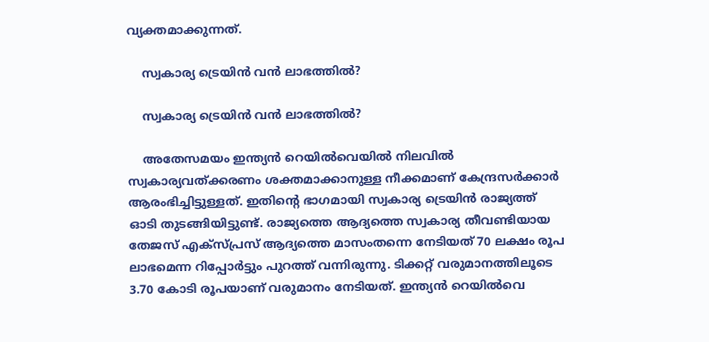വ്യക്തമാക്കുന്നത്.

    സ്വകാര്യ ട്രെയിൻ വൻ ലാഭത്തിൽ?

    സ്വകാര്യ ട്രെയിൻ വൻ ലാഭത്തിൽ?

    അതേസമയം ഇന്ത്യന്‍ റെയില്‍വെയില്‍ നിലവില്‍ സ്വകാര്യവത്ക്കരണം ശക്തമാക്കാനുള്ള നീക്കമാണ് കേന്ദ്രസര്‍ക്കാര്‍ ആരംഭിച്ചിട്ടുള്ളത്. ഇതിന്റെ ഭാഗമായി സ്വകാര്യ ട്രെയിൻ രാജ്യത്ത് ഓടി തുടങ്ങിയിട്ടുണ്ട്. രാജ്യത്തെ ആദ്യത്തെ സ്വകാര്യ തീവണ്ടിയായ തേജസ് എക്‌സ്പ്രസ് ആദ്യത്തെ മാസംതന്നെ നേടിയത് 70 ലക്ഷം രൂപ ലാഭമെന്ന റിപ്പോർട്ടും പുറത്ത് വന്നിരുന്നു. ടിക്കറ്റ് വരുമാനത്തിലൂടെ 3.70 കോടി രൂപയാണ് വരുമാനം നേടിയത്. ഇന്ത്യന്‍ റെയില്‍വെ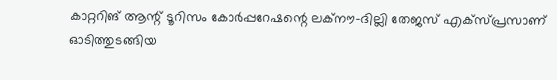കാറ്ററിങ് ആന്റ് ടൂറിസം കോര്‍പ്പറേഷന്റെ ലക്‌നൗ-ദില്ലി തേജസ് എക്‌സ്പ്രസാണ് ഓടിത്തുടങ്ങിയ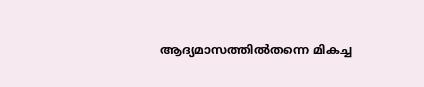ആദ്യമാസത്തില്‍തന്നെ മികച്ച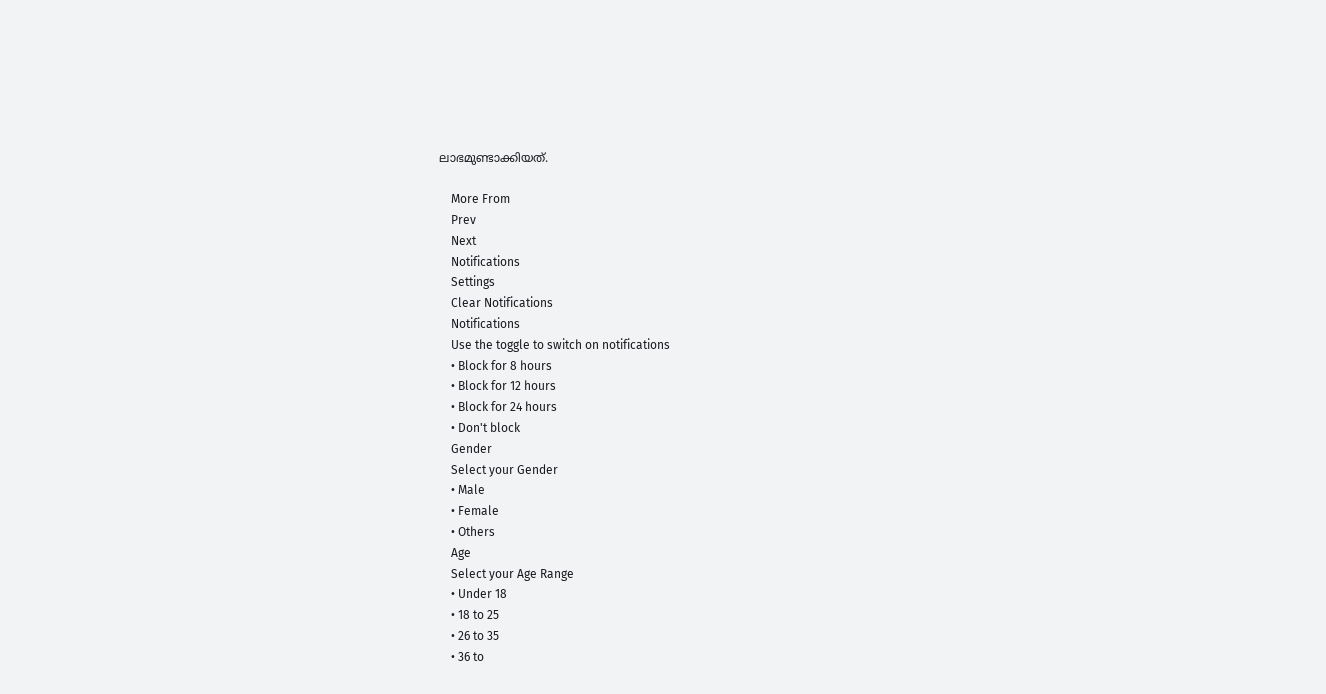ലാഭമുണ്ടാക്കിയത്.

    More From
    Prev
    Next
    Notifications
    Settings
    Clear Notifications
    Notifications
    Use the toggle to switch on notifications
    • Block for 8 hours
    • Block for 12 hours
    • Block for 24 hours
    • Don't block
    Gender
    Select your Gender
    • Male
    • Female
    • Others
    Age
    Select your Age Range
    • Under 18
    • 18 to 25
    • 26 to 35
    • 36 to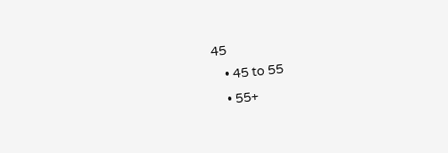45
    • 45 to 55
    • 55+